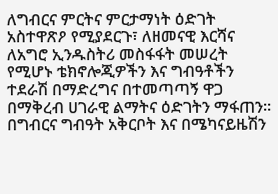ለግብርና ምርትና ምርታማነት ዕድገት አስተዋጽዖ የሚያደርጉ፣ ለዘመናዊ እርሻና ለአግሮ ኢንዱስትሪ መስፋፋት መሠረት የሚሆኑ ቴክኖሎጂዎችን እና ግብዓቶችን ተደራሽ በማድረግና በተመጣጣኝ ዋጋ በማቅረብ ሀገራዊ ልማትና ዕድገትን ማፋጠን፡፡
በግብርና ግብዓት አቅርቦት እና በሜካናይዜሽን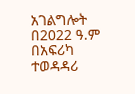አገልግሎት በ2022 ዓ.ም በአፍሪካ ተወዳዳሪ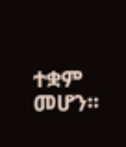ተቋም መሆን፡፡